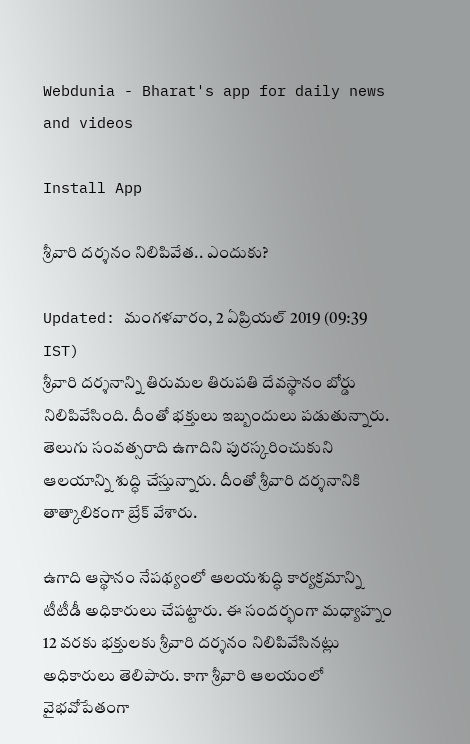Webdunia - Bharat's app for daily news and videos

Install App

శ్రీవారి దర్శనం నిలిపివేత.. ఎందుకు?

Updated: మంగళవారం, 2 ఏప్రియల్ 2019 (09:39 IST)
శ్రీవారి దర్శనాన్ని తిరుమల తిరుపతి దేవస్థానం బోర్డు నిలిపివేసింది. దీంతో భక్తులు ఇబ్బందులు పడుతున్నారు. తెలుగు సంవత్సరాది ఉగాదిని పురస్కరించుకుని ఆలయాన్ని శుద్ధి చేస్తున్నారు. దీంతో శ్రీవారి దర్శనానికి తాత్కాలికంగా బ్రేక్ వేశారు.

ఉగాది ఆస్థానం నేపథ్యంలో ఆలయశుద్ధి కార్యక్రమాన్ని టీటీడీ అధికారులు చేపట్టారు. ఈ సందర్భంగా మధ్యాహ్నం 12 వరకు భక్తులకు శ్రీవారి దర్శనం నిలిపివేసినట్లు అధికారులు తెలిపారు. కాగా శ్రీవారి ఆలయంలో వైభవోపేతంగా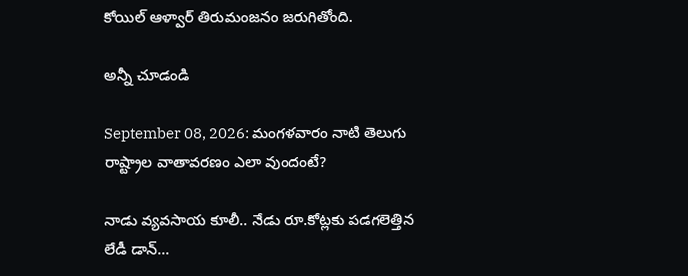కోయిల్‌ ఆళ్వార్‌ తిరుమంజనం జరుగితోంది.

అన్నీ చూడండి

September 08, 2026: మంగళవారం నాటి తెలుగు రాష్ట్రాల వాతావరణం ఎలా వుందంటే?

నాడు వ్యవసాయ కూలీ.. నేడు రూ.కోట్లకు పడగలెత్తిన లేడీ డాన్...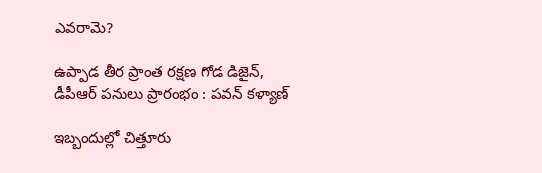ఎవరామె?

ఉప్పాడ తీర ప్రాంత రక్షణ గోడ డిజైన్, డీపీఆర్ పనులు ప్రారంభం : పవన్ కళ్యాణ్

ఇబ్బందుల్లో చిత్తూరు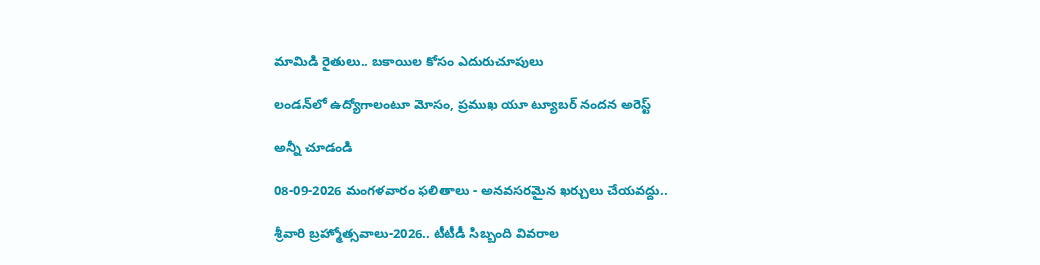మామిడి రైతులు.. బకాయిల కోసం ఎదురుచూపులు

లండన్‌లో ఉద్యోగాలంటూ మోసం, ప్రముఖ యూ ట్యూబర్ నందన అరెస్ట్

అన్నీ చూడండి

08-09-2026 మంగళవారం ఫలితాలు - అనవసరమైన ఖర్చులు చేయవద్దు..

శ్రీవారి బ్రహ్మోత్సవాలు-2026.. టీటీడీ సిబ్బంది వివరాల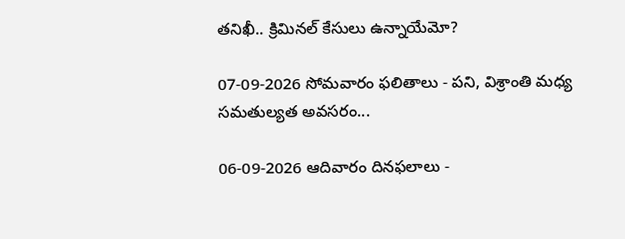తనిఖీ.. క్రిమినల్ కేసులు ఉన్నాయేమో?

07-09-2026 సోమవారం ఫలితాలు - పని, విశ్రాంతి మధ్య సమతుల్యత అవసరం...

06-09-2026 ఆదివారం దినఫలాలు -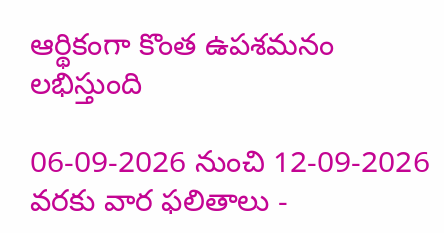ఆర్థికంగా కొంత ఉపశమనం లభిస్తుంది

06-09-2026 నుంచి 12-09-2026 వరకు వార ఫలితాలు -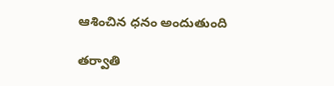ఆశించిన ధనం అందుతుంది

తర్వాతి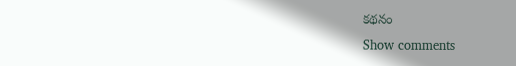కథనం
Show comments